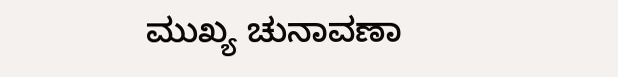ಮುಖ್ಯ ಚುನಾವಣಾ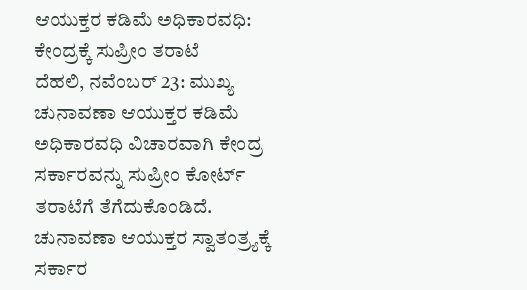ಆಯುಕ್ತರ ಕಡಿಮೆ ಅಧಿಕಾರವಧಿ: ಕೇಂದ್ರಕ್ಕೆ ಸುಪ್ರೀಂ ತರಾಟೆ
ದೆಹಲಿ, ನವೆಂಬರ್ 23: ಮುಖ್ಯ ಚುನಾವಣಾ ಆಯುಕ್ತರ ಕಡಿಮೆ ಅಧಿಕಾರವಧಿ ವಿಚಾರವಾಗಿ ಕೇಂದ್ರ ಸರ್ಕಾರವನ್ನು ಸುಪ್ರೀಂ ಕೋರ್ಟ್ ತರಾಟೆಗೆ ತೆಗೆದುಕೊಂಡಿದೆ. ಚುನಾವಣಾ ಆಯುಕ್ತರ ಸ್ವಾತಂತ್ರ್ಯಕ್ಕೆ ಸರ್ಕಾರ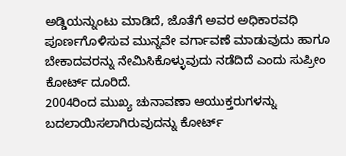ಅಡ್ಡಿಯನ್ನುಂಟು ಮಾಡಿದೆ, ಜೊತೆಗೆ ಅವರ ಅಧಿಕಾರವಧಿ ಪೂರ್ಣಗೊಳಿಸುವ ಮುನ್ನವೇ ವರ್ಗಾವಣೆ ಮಾಡುವುದು ಹಾಗೂ ಬೇಕಾದವರನ್ನು ನೇಮಿಸಿಕೊಳ್ಳುವುದು ನಡೆದಿದೆ ಎಂದು ಸುಪ್ರೀಂ ಕೋರ್ಟ್ ದೂರಿದೆ.
2004ರಿಂದ ಮುಖ್ಯ ಚುನಾವಣಾ ಆಯುಕ್ತರುಗಳನ್ನು ಬದಲಾಯಿಸಲಾಗಿರುವುದನ್ನು ಕೋರ್ಟ್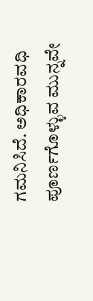ಗಮನಿಸಿದೆ. ಅಧಿಕಾರವಧಿ ಪೂರ್ಣಗೊಳ್ಳುವ ಮುನ್ನವೇ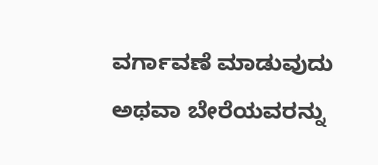ವರ್ಗಾವಣೆ ಮಾಡುವುದು ಅಥವಾ ಬೇರೆಯವರನ್ನು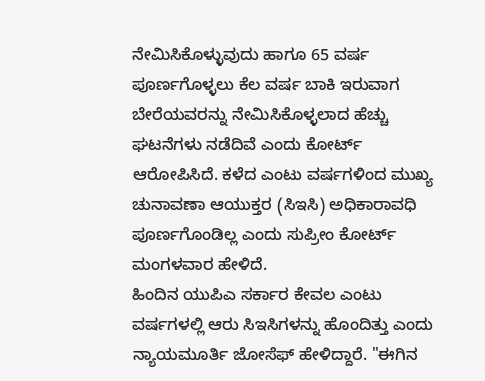ನೇಮಿಸಿಕೊಳ್ಳುವುದು ಹಾಗೂ 65 ವರ್ಷ ಪೂರ್ಣಗೊಳ್ಳಲು ಕೆಲ ವರ್ಷ ಬಾಕಿ ಇರುವಾಗ ಬೇರೆಯವರನ್ನು ನೇಮಿಸಿಕೊಳ್ಳಲಾದ ಹೆಚ್ಚು ಘಟನೆಗಳು ನಡೆದಿವೆ ಎಂದು ಕೋರ್ಟ್ ಆರೋಪಿಸಿದೆ. ಕಳೆದ ಎಂಟು ವರ್ಷಗಳಿಂದ ಮುಖ್ಯ ಚುನಾವಣಾ ಆಯುಕ್ತರ (ಸಿಇಸಿ) ಅಧಿಕಾರಾವಧಿ ಪೂರ್ಣಗೊಂಡಿಲ್ಲ ಎಂದು ಸುಪ್ರೀಂ ಕೋರ್ಟ್ ಮಂಗಳವಾರ ಹೇಳಿದೆ.
ಹಿಂದಿನ ಯುಪಿಎ ಸರ್ಕಾರ ಕೇವಲ ಎಂಟು ವರ್ಷಗಳಲ್ಲಿ ಆರು ಸಿಇಸಿಗಳನ್ನು ಹೊಂದಿತ್ತು ಎಂದು ನ್ಯಾಯಮೂರ್ತಿ ಜೋಸೆಫ್ ಹೇಳಿದ್ದಾರೆ. "ಈಗಿನ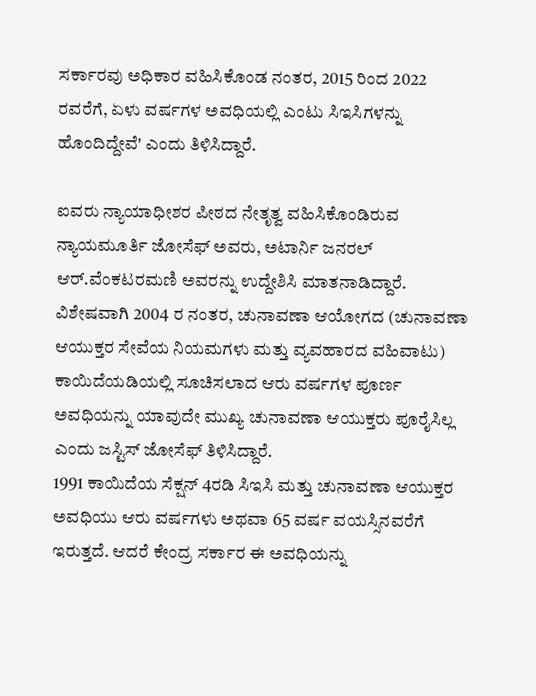ಸರ್ಕಾರವು ಅಧಿಕಾರ ವಹಿಸಿಕೊಂಡ ನಂತರ, 2015 ರಿಂದ 2022 ರವರೆಗೆ, ಏಳು ವರ್ಷಗಳ ಅವಧಿಯಲ್ಲಿ ಎಂಟು ಸಿಇಸಿಗಳನ್ನು ಹೊಂದಿದ್ದೇವೆ' ಎಂದು ತಿಳಿಸಿದ್ದಾರೆ.

ಐವರು ನ್ಯಾಯಾಧೀಶರ ಪೀಠದ ನೇತೃತ್ವ ವಹಿಸಿಕೊಂಡಿರುವ ನ್ಯಾಯಮೂರ್ತಿ ಜೋಸೆಫ್ ಅವರು, ಅಟಾರ್ನಿ ಜನರಲ್ ಆರ್.ವೆಂಕಟರಮಣಿ ಅವರನ್ನು ಉದ್ದೇಶಿಸಿ ಮಾತನಾಡಿದ್ದಾರೆ.
ವಿಶೇಷವಾಗಿ 2004 ರ ನಂತರ, ಚುನಾವಣಾ ಆಯೋಗದ (ಚುನಾವಣಾ ಆಯುಕ್ತರ ಸೇವೆಯ ನಿಯಮಗಳು ಮತ್ತು ವ್ಯವಹಾರದ ವಹಿವಾಟು) ಕಾಯಿದೆಯಡಿಯಲ್ಲಿ ಸೂಚಿಸಲಾದ ಆರು ವರ್ಷಗಳ ಪೂರ್ಣ ಅವಧಿಯನ್ನು ಯಾವುದೇ ಮುಖ್ಯ ಚುನಾವಣಾ ಆಯುಕ್ತರು ಪೂರೈಸಿಲ್ಲ ಎಂದು ಜಸ್ಟಿಸ್ ಜೋಸೆಫ್ ತಿಳಿಸಿದ್ದಾರೆ.
1991 ಕಾಯಿದೆಯ ಸೆಕ್ಷನ್ 4ರಡಿ ಸಿಇಸಿ ಮತ್ತು ಚುನಾವಣಾ ಆಯುಕ್ತರ ಅವಧಿಯು ಆರು ವರ್ಷಗಳು ಅಥವಾ 65 ವರ್ಷ ವಯಸ್ಸಿನವರೆಗೆ ಇರುತ್ತದೆ. ಆದರೆ ಕೇಂದ್ರ ಸರ್ಕಾರ ಈ ಅವಧಿಯನ್ನು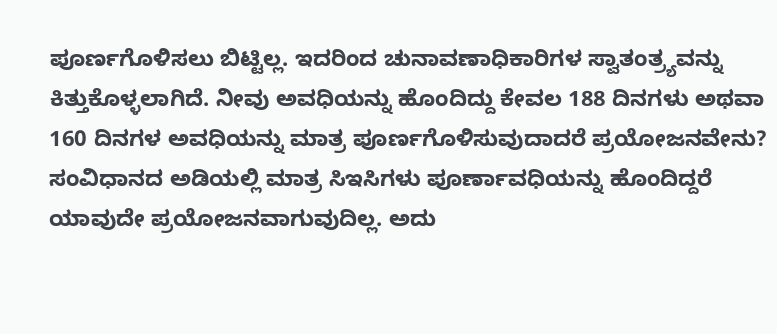ಪೂರ್ಣಗೊಳಿಸಲು ಬಿಟ್ಟಿಲ್ಲ. ಇದರಿಂದ ಚುನಾವಣಾಧಿಕಾರಿಗಳ ಸ್ವಾತಂತ್ರ್ಯವನ್ನು ಕಿತ್ತುಕೊಳ್ಳಲಾಗಿದೆ. ನೀವು ಅವಧಿಯನ್ನು ಹೊಂದಿದ್ದು ಕೇವಲ 188 ದಿನಗಳು ಅಥವಾ 160 ದಿನಗಳ ಅವಧಿಯನ್ನು ಮಾತ್ರ ಪೂರ್ಣಗೊಳಿಸುವುದಾದರೆ ಪ್ರಯೋಜನವೇನು? ಸಂವಿಧಾನದ ಅಡಿಯಲ್ಲಿ ಮಾತ್ರ ಸಿಇಸಿಗಳು ಪೂರ್ಣಾವಧಿಯನ್ನು ಹೊಂದಿದ್ದರೆ ಯಾವುದೇ ಪ್ರಯೋಜನವಾಗುವುದಿಲ್ಲ. ಅದು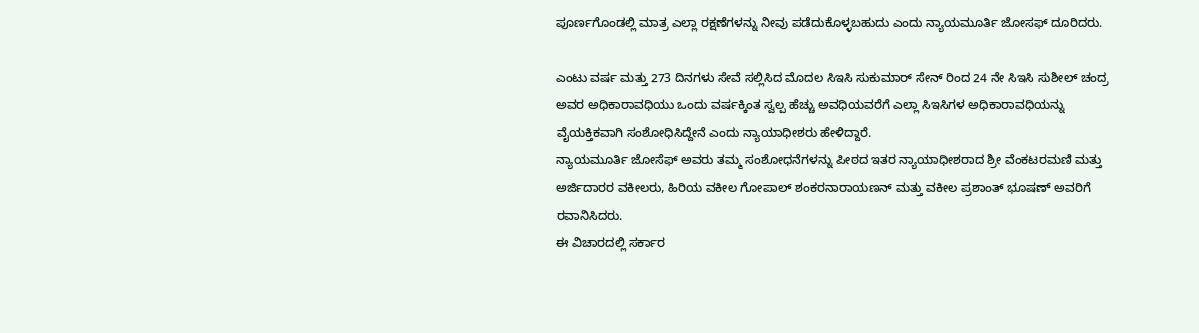ಪೂರ್ಣಗೊಂಡಲ್ಲಿ ಮಾತ್ರ ಎಲ್ಲಾ ರಕ್ಷಣೆಗಳನ್ನು ನೀವು ಪಡೆದುಕೊಳ್ಳಬಹುದು ಎಂದು ನ್ಯಾಯಮೂರ್ತಿ ಜೋಸಫ್ ದೂರಿದರು.

ಎಂಟು ವರ್ಷ ಮತ್ತು 273 ದಿನಗಳು ಸೇವೆ ಸಲ್ಲಿಸಿದ ಮೊದಲ ಸಿಇಸಿ ಸುಕುಮಾರ್ ಸೇನ್ ರಿಂದ 24 ನೇ ಸಿಇಸಿ ಸುಶೀಲ್ ಚಂದ್ರ ಅವರ ಅಧಿಕಾರಾವಧಿಯು ಒಂದು ವರ್ಷಕ್ಕಿಂತ ಸ್ವಲ್ಪ ಹೆಚ್ಚು ಅವಧಿಯವರೆಗೆ ಎಲ್ಲಾ ಸಿಇಸಿಗಳ ಅಧಿಕಾರಾವಧಿಯನ್ನು ವೈಯಕ್ತಿಕವಾಗಿ ಸಂಶೋಧಿಸಿದ್ದೇನೆ ಎಂದು ನ್ಯಾಯಾಧೀಶರು ಹೇಳಿದ್ದಾರೆ.
ನ್ಯಾಯಮೂರ್ತಿ ಜೋಸೆಫ್ ಅವರು ತಮ್ಮ ಸಂಶೋಧನೆಗಳನ್ನು ಪೀಠದ ಇತರ ನ್ಯಾಯಾಧೀಶರಾದ ಶ್ರೀ ವೆಂಕಟರಮಣಿ ಮತ್ತು ಅರ್ಜಿದಾರರ ವಕೀಲರು, ಹಿರಿಯ ವಕೀಲ ಗೋಪಾಲ್ ಶಂಕರನಾರಾಯಣನ್ ಮತ್ತು ವಕೀಲ ಪ್ರಶಾಂತ್ ಭೂಷಣ್ ಅವರಿಗೆ ರವಾನಿಸಿದರು.
ಈ ವಿಚಾರದಲ್ಲಿ ಸರ್ಕಾರ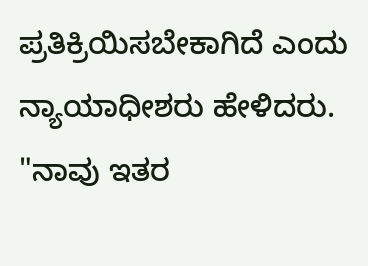ಪ್ರತಿಕ್ರಿಯಿಸಬೇಕಾಗಿದೆ ಎಂದು ನ್ಯಾಯಾಧೀಶರು ಹೇಳಿದರು. "ನಾವು ಇತರ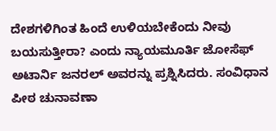ದೇಶಗಳಿಗಿಂತ ಹಿಂದೆ ಉಳಿಯಬೇಕೆಂದು ನೀವು ಬಯಸುತ್ತೀರಾ? ಎಂದು ನ್ಯಾಯಮೂರ್ತಿ ಜೋಸೆಫ್ ಅಟಾರ್ನಿ ಜನರಲ್ ಅವರನ್ನು ಪ್ರಶ್ನಿಸಿದರು. ಸಂವಿಧಾನ ಪೀಠ ಚುನಾವಣಾ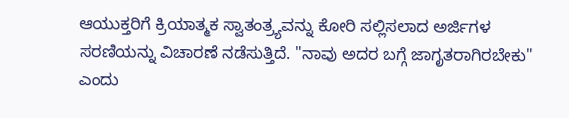ಆಯುಕ್ತರಿಗೆ ಕ್ರಿಯಾತ್ಮಕ ಸ್ವಾತಂತ್ರ್ಯವನ್ನು ಕೋರಿ ಸಲ್ಲಿಸಲಾದ ಅರ್ಜಿಗಳ ಸರಣಿಯನ್ನು ವಿಚಾರಣೆ ನಡೆಸುತ್ತಿದೆ. "ನಾವು ಅದರ ಬಗ್ಗೆ ಜಾಗೃತರಾಗಿರಬೇಕು" ಎಂದು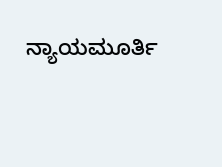ನ್ಯಾಯಮೂರ್ತಿ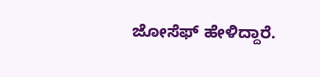ಜೋಸೆಫ್ ಹೇಳಿದ್ದಾರೆ.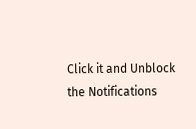Click it and Unblock the Notifications